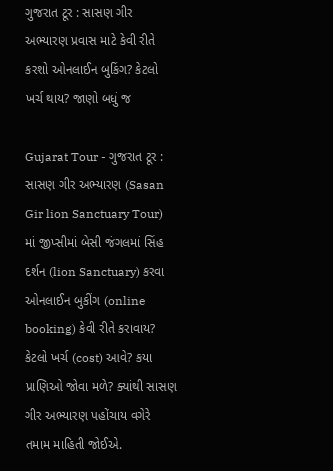ગુજરાત ટૂર : સાસણ ગીર અભ્યારણ પ્રવાસ માટે કેવી રીતે કરશો ઓનલાઈન બુકિંગ? કેટલો ખર્ચ થાય? જાણો બધું જ

Gujarat Tour - ગુજરાત ટૂર : સાસણ ગીર અભ્યારણ (Sasan Gir lion Sanctuary Tour) માં જીપ્સીમાં બેસી જંગલમાં સિંહ દર્શન (lion Sanctuary) કરવા ઓનલાઈન બુકીંગ (online booking) કેવી રીતે કરાવાય? કેટલો ખર્ચ (cost) આવે? કયા પ્રાણિઓ જોવા મળે? ક્યાંથી સાસણ ગીર અભ્યારણ પહોંચાય વગેરે તમામ માહિતી જોઈએ.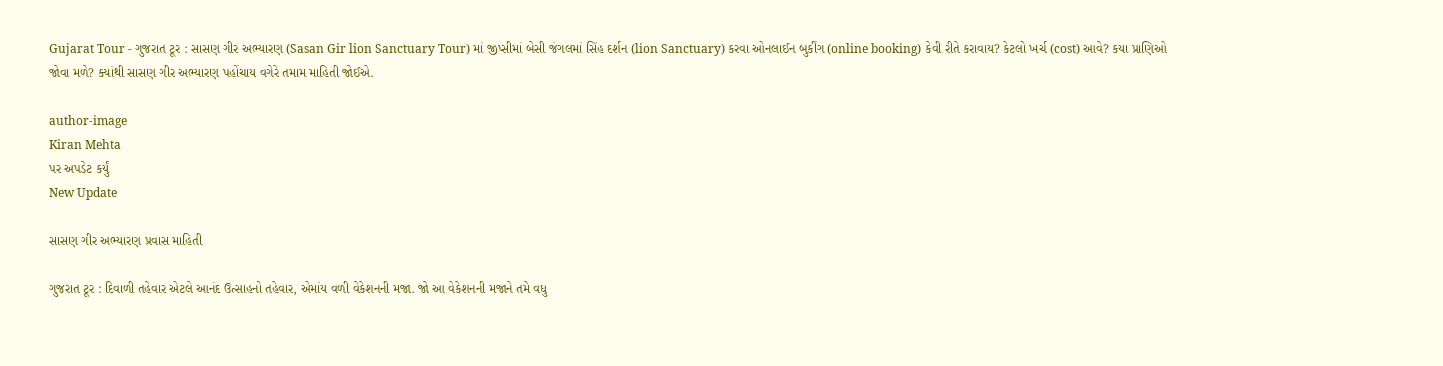Gujarat Tour - ગુજરાત ટૂર : સાસણ ગીર અભ્યારણ (Sasan Gir lion Sanctuary Tour) માં જીપ્સીમાં બેસી જંગલમાં સિંહ દર્શન (lion Sanctuary) કરવા ઓનલાઈન બુકીંગ (online booking) કેવી રીતે કરાવાય? કેટલો ખર્ચ (cost) આવે? કયા પ્રાણિઓ જોવા મળે? ક્યાંથી સાસણ ગીર અભ્યારણ પહોંચાય વગેરે તમામ માહિતી જોઈએ.

author-image
Kiran Mehta
પર અપડેટ કર્યું
New Update

સાસણ ગીર અભ્યારણ પ્રવાસ માહિતી

ગુજરાત ટૂર : દિવાળી તહેવાર એટલે આનંદ ઉત્સાહનો તહેવાર, એમાંય વળી વેકેશનની મજા. જો આ વેકેશનની મજાને તમે વધુ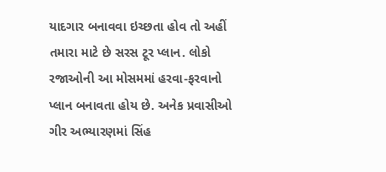યાદગાર બનાવવા ઇચ્છતા હોવ તો અહીં તમારા માટે છે સરસ ટૂર પ્લાન. લોકો રજાઓની આ મોસમમાં હરવા-ફરવાનો પ્લાન બનાવતા હોય છે. અનેક પ્રવાસીઓ ગીર અભ્યારણમાં સિંહ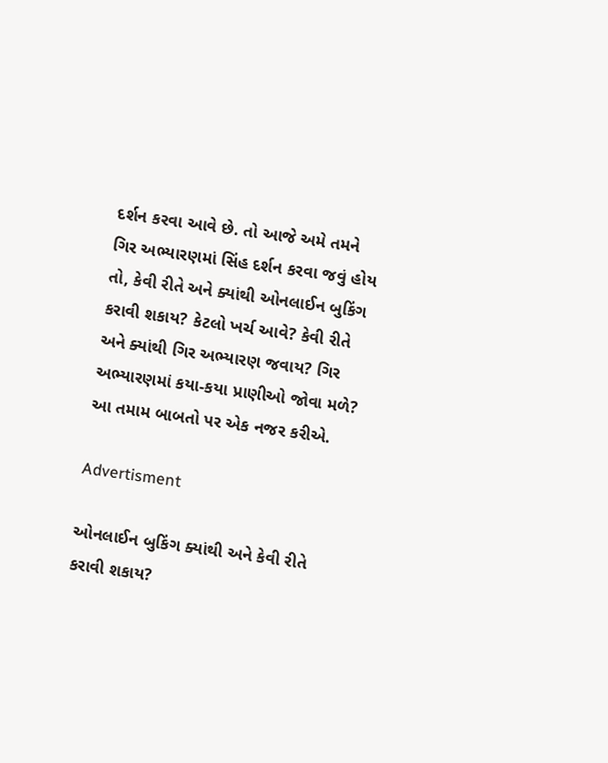દર્શન કરવા આવે છે. તો આજે અમે તમને ગિર અભ્યારણમાં સિંહ દર્શન કરવા જવું હોય તો, કેવી રીતે અને ક્યાંથી ઓનલાઈન બુકિંગ કરાવી શકાય? કેટલો ખર્ચ આવે? કેવી રીતે અને ક્યાંથી ગિર અભ્યારણ જવાય? ગિર અભ્યારણમાં કયા-કયા પ્રાણીઓ જોવા મળે? આ તમામ બાબતો પર એક નજર કરીએ.

Advertisment

ઓનલાઈન બુકિંગ ક્યાંથી અને કેવી રીતે કરાવી શકાય?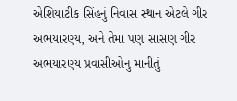એશિયાટીક સિંહનું નિવાસ સ્થાન એટલે ગીર અભયારણ્ય, અને તેમા પણ સાસણ ગીર અભયારણ્ય પ્રવાસીઓનુ માનીતું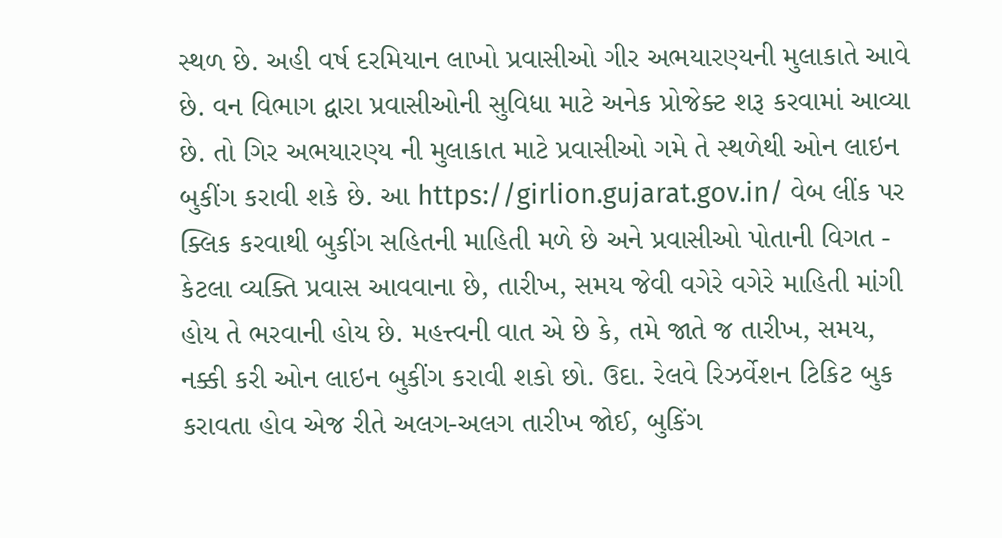સ્થળ છે. અહી વર્ષ દરમિયાન લાખો પ્રવાસીઓ ગીર અભયારણ્યની મુલાકાતે આવે છે. વન વિભાગ દ્વારા પ્રવાસીઓની સુવિધા માટે અનેક પ્રોજેક્ટ શરૂ કરવામાં આવ્યા છે. તો ગિર અભયારણ્ય ની મુલાકાત માટે પ્રવાસીઓ ગમે તે સ્થળેથી ઓન લાઇન બુકીંગ કરાવી શકે છે. આ https://girlion.gujarat.gov.in/ વેબ લીંક પર ક્લિક કરવાથી બુકીંગ સહિતની માહિતી મળે છે અને પ્રવાસીઓ પોતાની વિગત - કેટલા વ્યક્તિ પ્રવાસ આવવાના છે, તારીખ, સમય જેવી વગેરે વગેરે માહિતી માંગી હોય તે ભરવાની હોય છે. મહત્ત્વની વાત એ છે કે, તમે જાતે જ તારીખ, સમય, નક્કી કરી ઓન લાઇન બુકીંગ કરાવી શકો છો. ઉદા. રેલવે રિઝર્વેશન ટિકિટ બુક કરાવતા હોવ એજ રીતે અલગ-અલગ તારીખ જોઈ, બુકિંગ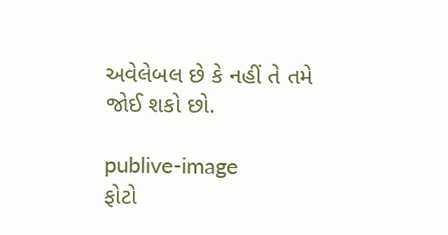અવેલેબલ છે કે નહીં તે તમે જોઈ શકો છો.

publive-image
ફોટો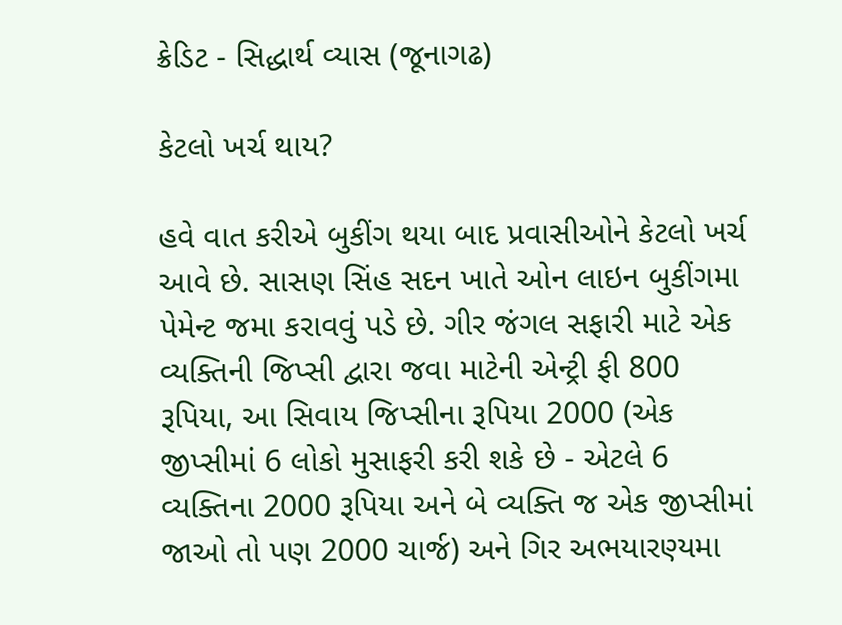ક્રેડિટ - સિદ્ધાર્થ વ્યાસ (જૂનાગઢ)

કેટલો ખર્ચ થાય?

હવે વાત કરીએ બુકીંગ થયા બાદ પ્રવાસીઓને કેટલો ખર્ચ આવે છે. સાસણ સિંહ સદન ખાતે ઓન લાઇન બુકીંગમા પેમેન્ટ જમા કરાવવું પડે છે. ગીર જંગલ સફારી માટે એક વ્યક્તિની જિપ્સી દ્વારા જવા માટેની એન્ટ્રી ફી 800 રૂપિયા, આ સિવાય જિપ્સીના રૂપિયા 2000 (એક જીપ્સીમાં 6 લોકો મુસાફરી કરી શકે છે - એટલે 6 વ્યક્તિના 2000 રૂપિયા અને બે વ્યક્તિ જ એક જીપ્સીમાં જાઓ તો પણ 2000 ચાર્જ) અને ગિર અભયારણ્યમા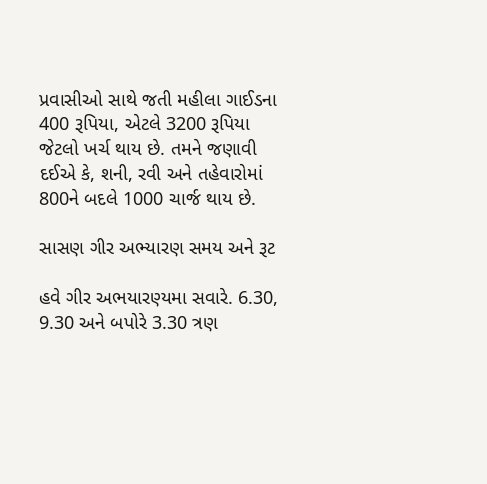પ્રવાસીઓ સાથે જતી મહીલા ગાઈડના 400 રૂપિયા, એટલે 3200 રૂપિયા જેટલો ખર્ચ થાય છે. તમને જણાવી દઈએ કે, શની, રવી અને તહેવારોમાં 800ને બદલે 1000 ચાર્જ થાય છે.

સાસણ ગીર અભ્યારણ સમય અને રૂટ

હવે ગીર અભયારણ્યમા સવારે. 6.30, 9.30 અને બપોરે 3.30 ત્રણ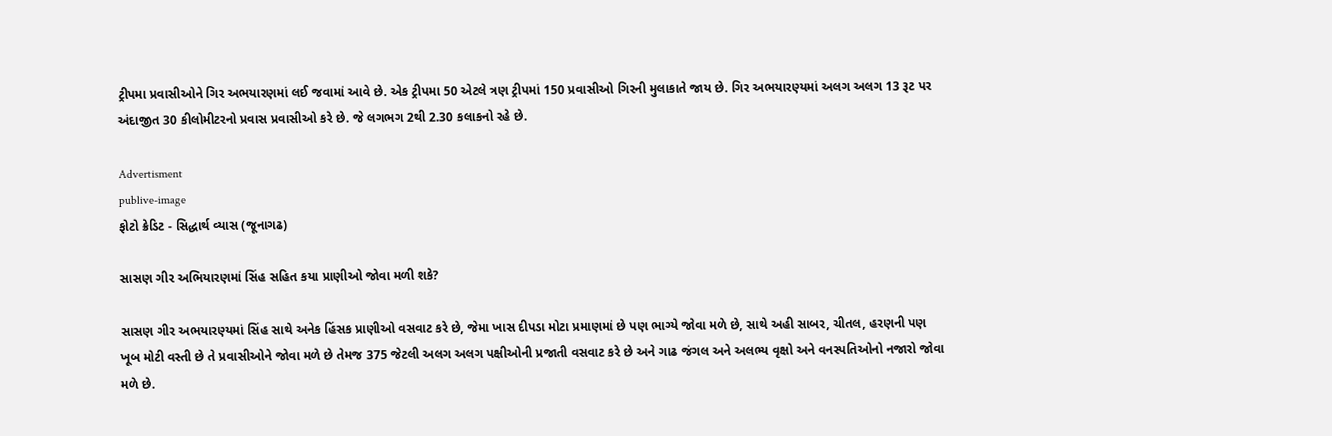ટ્રીપમા પ્રવાસીઓને ગિર અભયારણમાં લઈ જવામાં આવે છે. એક ટ્રીપમા 50 એટલે ત્રણ ટ્રીપમાં 150 પ્રવાસીઓ ગિરની મુલાકાતે જાય છે. ગિર અભયારણ્યમાં અલગ અલગ 13 રૂટ પર અંદાજીત 30 કીલોમીટરનો પ્રવાસ પ્રવાસીઓ કરે છે. જે લગભગ 2થી 2.30 કલાકનો રહે છે.

Advertisment
publive-image
ફોટો ક્રેડિટ - સિદ્ધાર્થ વ્યાસ (જૂનાગઢ)

સાસણ ગીર અભિયારણમાં સિંહ સહિત કયા પ્રાણીઓ જોવા મળી શકે?

સાસણ ગીર અભયારણ્યમાં સિંહ સાથે અનેક હિંસક પ્રાણીઓ વસવાટ કરે છે, જેમા ખાસ દીપડા મોટા પ્રમાણમાં છે પણ ભાગ્યે જોવા મળે છે, સાથે અહી સાબર, ચીતલ, હરણની પણ ખૂબ મોટી વસ્તી છે તે પ્રવાસીઓને જોવા મળે છે તેમજ 375 જેટલી અલગ અલગ પક્ષીઓની પ્રજાતી વસવાટ કરે છે અને ગાઢ જંગલ અને અલભ્ય વૃક્ષો અને વનસ્પતિઓનો નજારો જોવા મળે છે.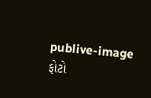publive-image
ફોટો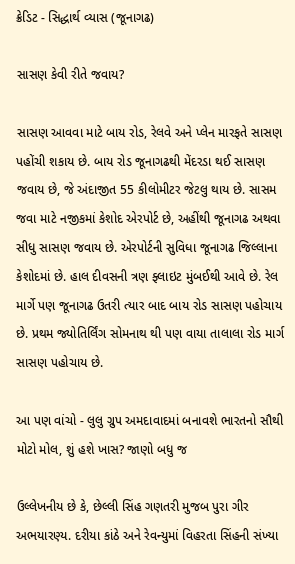ક્રેડિટ - સિદ્ધાર્થ વ્યાસ (જૂનાગઢ)

સાસણ કેવી રીતે જવાય?

સાસણ આવવા માટે બાય રોડ, રેલવે અને પ્લેન મારફતે સાસણ પહોંચી શકાય છે. બાય રોડ જૂનાગઢથી મેંદરડા થઈ સાસણ જવાય છે, જે અંદાજીત 55 કીલોમીટર જેટલુ થાય છે. સાસમ જવા માટે નજીકમાં કેશોદ એરપોર્ટ છે, અહીંથી જૂનાગઢ અથવા સીધુ સાસણ જવાય છે. એરપોર્ટની સુવિધા જૂનાગઢ જિલ્લાના કેશોદમાં છે. હાલ દીવસની ત્રણ ફ્લાઇટ મુંબઈથી આવે છે. રેલ માર્ગે પણ જૂનાગઢ ઉતરી ત્યાર બાદ બાય રોડ સાસણ પહોચાય છે. પ્રથમ જ્યોતિર્લિંગ સોમનાથ થી પણ વાયા તાલાલા રોડ માર્ગ સાસણ પહોચાય છે.

આ પણ વાંચો - લુલુ ગ્રુપ અમદાવાદમાં બનાવશે ભારતનો સૌથી મોટો મોલ, શું હશે ખાસ? જાણો બધુ જ

ઉલ્લેખનીય છે કે, છેલ્લી સિંહ ગણતરી મુજબ પુરા ગીર અભયારણ્ય. દરીયા કાંઠે અને રેવન્યુમાં વિહરતા સિંહની સંખ્યા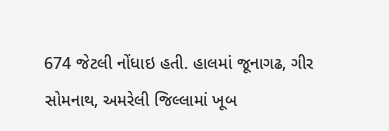674 જેટલી નોંધાઇ હતી. હાલમાં જૂનાગઢ, ગીર સોમનાથ, અમરેલી જિલ્લામાં ખૂબ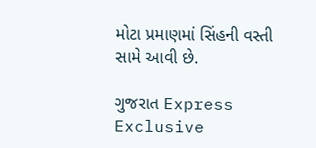મોટા પ્રમાણમાં સિંહની વસ્તી સામે આવી છે.

ગુજરાત Express Exclusive